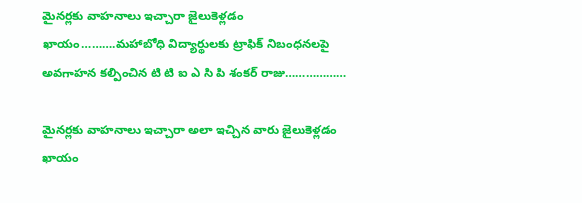మైనర్లకు వాహనాలు ఇచ్చారా జైలుకెళ్లడం ఖాయం……….మహాబోధి విద్యార్థులకు ట్రాఫిక్ నిబంధనలపై అవగాహన కల్పించిన టి టి ఐ ఎ సి పి శంకర్ రాజు………………

మైనర్లకు వాహనాలు ఇచ్చారా అలా ఇచ్చిన వారు జైలుకెళ్లడం ఖాయం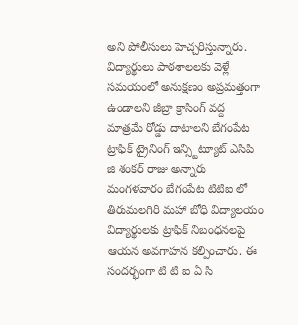అని పోలీసులు హెచ్చరిస్తున్నారు. విద్యార్థులు పాఠశాలలకు వెళ్లే సమయంలో అనుక్షణం అప్రమత్తంగా ఉండాలని జీబ్రా క్రాసింగ్ వద్ద మాత్రమే రోడ్డు దాటాలని బేగంపేట ట్రాఫిక్ ట్రైనింగ్ ఇన్స్టిట్యూట్ ఎసిపి జి శంకర్ రాజు అన్నారు మంగళవారం బేగంపేట టిటిఐ లో తిరుమలగిరి మహా బోధి విద్యాలయం విద్యార్థులకు ట్రాఫిక్ నిబంధనలపై ఆయన అవగాహన కల్పించారు. ఈ సందర్భంగా టి టి ఐ ఏ సి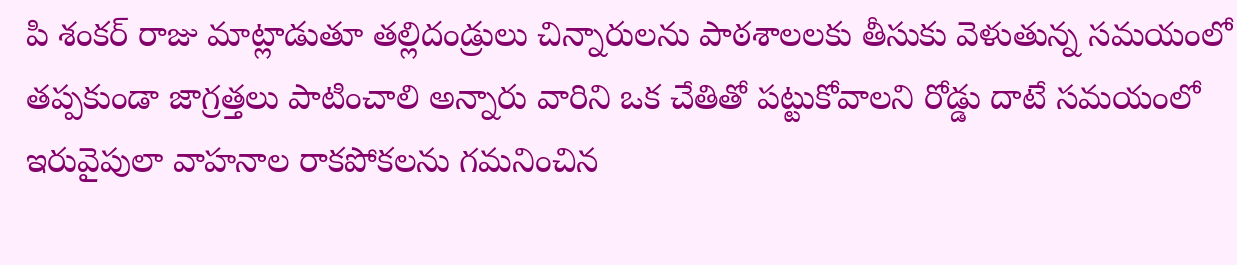పి శంకర్ రాజు మాట్లాడుతూ తల్లిదండ్రులు చిన్నారులను పాఠశాలలకు తీసుకు వెళుతున్న సమయంలో తప్పకుండా జాగ్రత్తలు పాటించాలి అన్నారు వారిని ఒక చేతితో పట్టుకోవాలని రోడ్డు దాటే సమయంలో ఇరువైపులా వాహనాల రాకపోకలను గమనించిన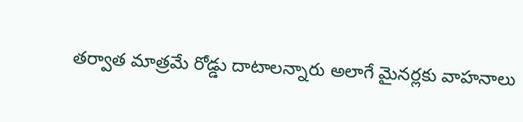తర్వాత మాత్రమే రోడ్డు దాటాలన్నారు అలాగే మైనర్లకు వాహనాలు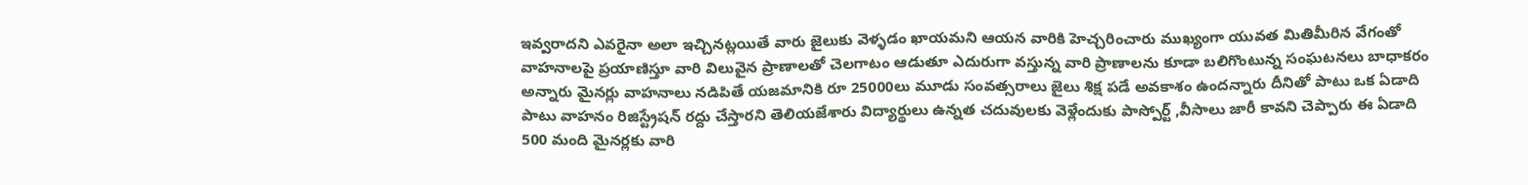ఇవ్వరాదని ఎవరైనా అలా ఇచ్చినట్లయితే వారు జైలుకు వెళ్ళడం ఖాయమని ఆయన వారికి హెచ్చరించారు ముఖ్యంగా యువత మితిమీరిన వేగంతో వాహనాలపై ప్రయాణిస్తూ వారి విలువైన ప్రాణాలతో చెలగాటం ఆడుతూ ఎదురుగా వస్తున్న వారి ప్రాణాలను కూడా బలిగొంటున్న సంఘటనలు బాధాకరం అన్నారు మైనర్లు వాహనాలు నడిపితే యజమానికి రూ 25000లు మూడు సంవత్సరాలు జైలు శిక్ష పడే అవకాశం ఉందన్నారు దీనితో పాటు ఒక ఏడాది పాటు వాహనం రిజిస్ట్రేషన్ రద్దు చేస్తారని తెలియజేశారు విద్యార్థులు ఉన్నత చదువులకు వెళ్లేందుకు పాస్పోర్ట్ ,వీసాలు జారీ కావని చెప్పారు ఈ ఏడాది 500 మంది మైనర్లకు వారి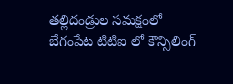తల్లిదండ్రుల సమక్షంలో బేగంపేట టిటిఐ లో కౌన్సిలింగ్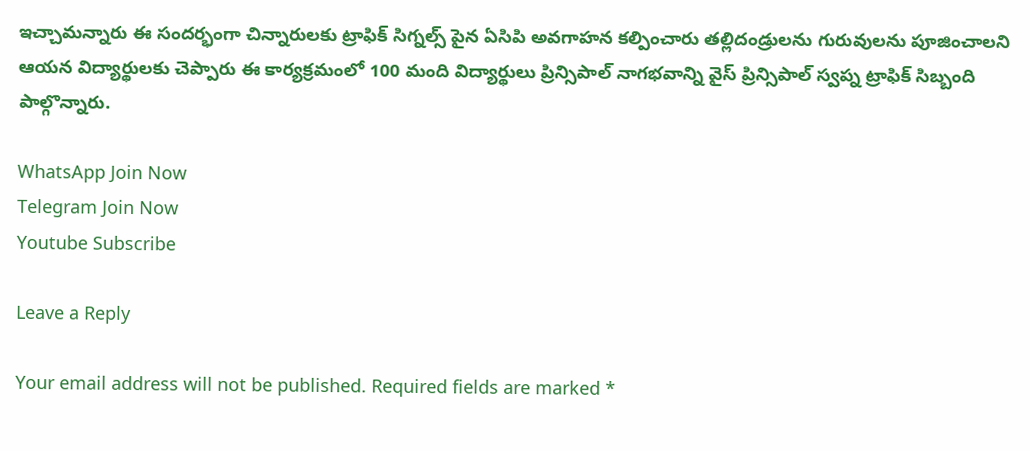ఇచ్చామన్నారు ఈ సందర్భంగా చిన్నారులకు ట్రాఫిక్ సిగ్నల్స్ పైన ఏసిపి అవగాహన కల్పించారు తల్లిదండ్రులను గురువులను పూజించాలని ఆయన విద్యార్థులకు చెప్పారు ఈ కార్యక్రమంలో 100 మంది విద్యార్థులు ప్రిన్సిపాల్ నాగభవాన్ని వైస్ ప్రిన్సిపాల్ స్వప్న ట్రాఫిక్ సిబ్బంది పాల్గొన్నారు.

WhatsApp Join Now
Telegram Join Now
Youtube Subscribe

Leave a Reply

Your email address will not be published. Required fields are marked *